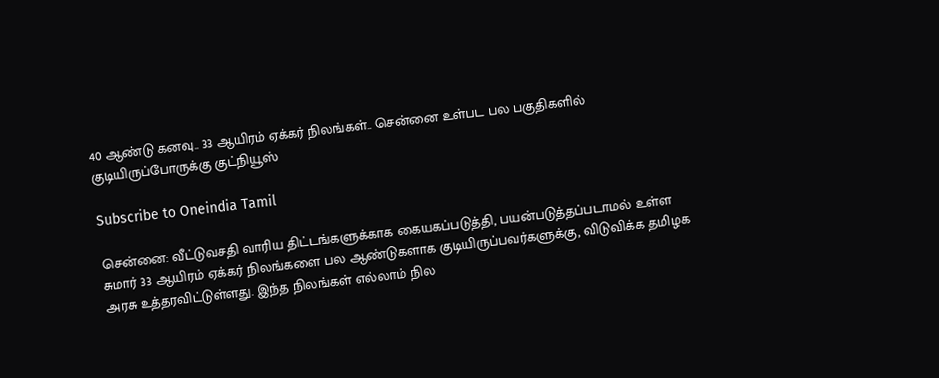40 ஆண்டு கனவு.. 33 ஆயிரம் ஏக்கர் நிலங்கள்.. சென்னை உள்பட பல பகுதிகளில் குடியிருப்போருக்கு குட்நியூஸ்

Subscribe to Oneindia Tamil

சென்னை: வீட்டுவசதி வாரிய திட்டங்களுக்காக கையகப்படுத்தி, பயன்படுத்தப்படாமல் உள்ள சுமார் 33 ஆயிரம் ஏக்கர் நிலங்களை பல ஆண்டுகளாக குடியிருப்பவர்களுக்கு, விடுவிக்க தமிழக அரசு உத்தரவிட்டுள்ளது. இந்த நிலங்கள் எல்லாம் நில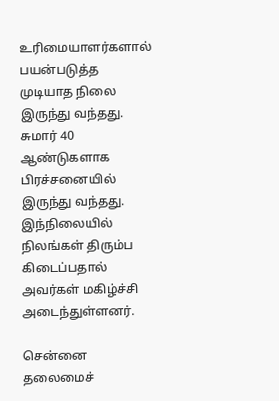உரிமையாளர்களால் பயன்படுத்த முடியாத நிலை இருந்து வந்தது. சுமார் 40 ஆண்டுகளாக பிரச்சனையில் இருந்து வந்தது. இந்நிலையில் நிலங்கள் திரும்ப கிடைப்பதால் அவர்கள் மகிழ்ச்சி அடைந்துள்ளனர்.

சென்னை தலைமைச்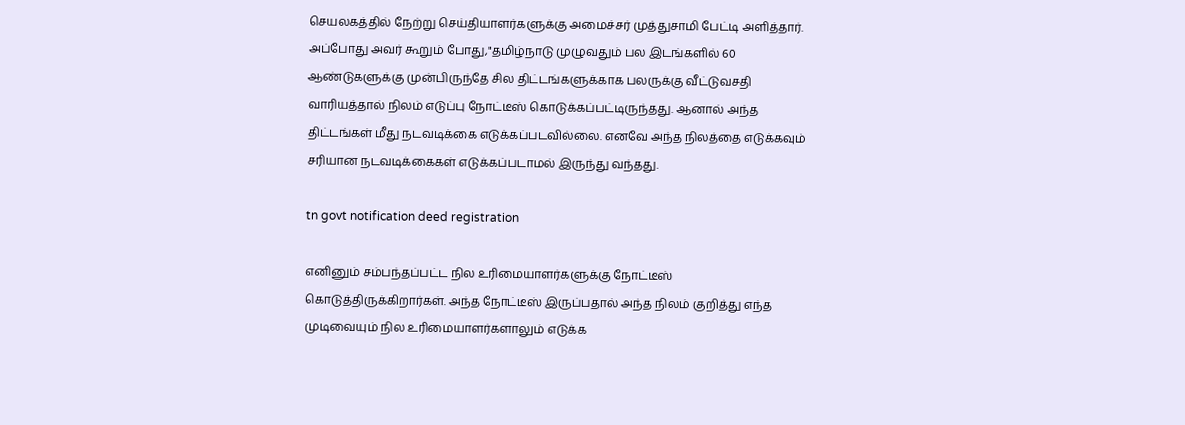செயலகத்தில் நேற்று செய்தியாளர்களுக்கு அமைச்சர் முத்துசாமி பேட்டி அளித்தார். அப்போது அவர் கூறும் போது,"தமிழ்நாடு முழுவதும் பல இடங்களில் 60 ஆண்டுகளுக்கு முன்பிருந்தே சில திட்டங்களுக்காக பலருக்கு வீட்டுவசதி வாரியத்தால் நிலம் எடுப்பு நோட்டீஸ் கொடுக்கப்பட்டிருந்தது. ஆனால் அந்த திட்டங்கள் மீது நடவடிக்கை எடுக்கப்படவில்லை. எனவே அந்த நிலத்தை எடுக்கவும் சரியான நடவடிக்கைகள் எடுக்கப்படாமல் இருந்து வந்தது.

tn govt notification deed registration

எனினும் சம்பந்தப்பட்ட நில உரிமையாளர்களுக்கு நோட்டீஸ் கொடுத்திருக்கிறார்கள். அந்த நோட்டீஸ் இருப்பதால் அந்த நிலம் குறித்து எந்த முடிவையும் நில உரிமையாளர்களாலும் எடுக்க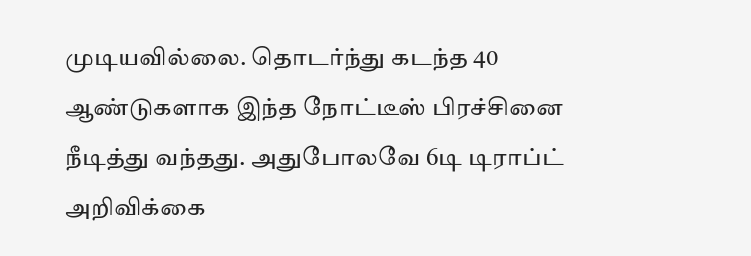முடியவில்லை. தொடர்ந்து கடந்த 40 ஆண்டுகளாக இந்த நோட்டீஸ் பிரச்சினை நீடித்து வந்தது. அதுபோலவே 6டி டிராப்ட் அறிவிக்கை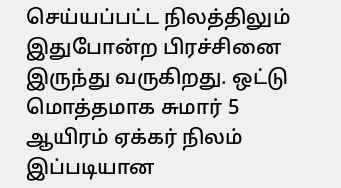செய்யப்பட்ட நிலத்திலும் இதுபோன்ற பிரச்சினை இருந்து வருகிறது. ஒட்டு மொத்தமாக சுமார் 5 ஆயிரம் ஏக்கர் நிலம் இப்படியான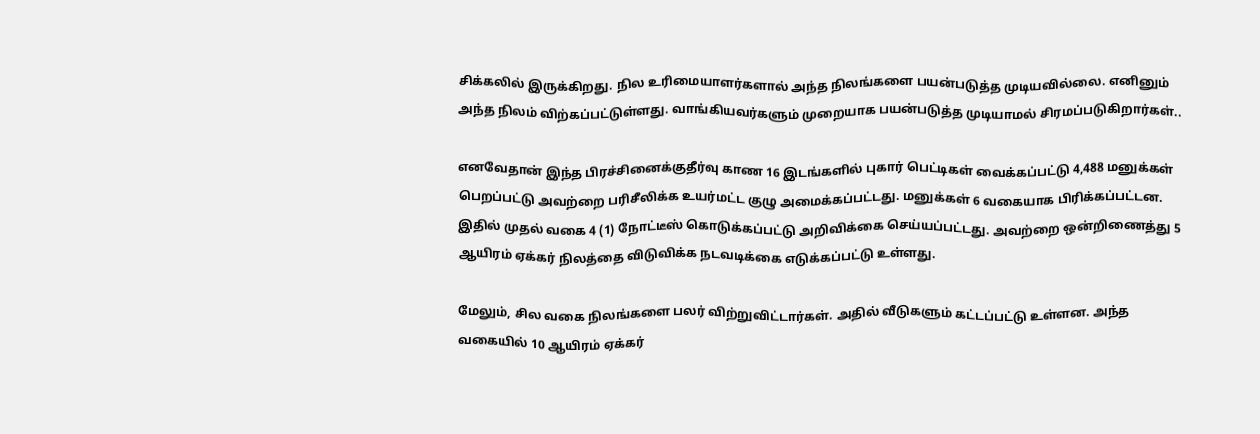சிக்கலில் இருக்கிறது. நில உரிமையாளர்களால் அந்த நிலங்களை பயன்படுத்த முடியவில்லை. எனினும் அந்த நிலம் விற்கப்பட்டுள்ளது. வாங்கியவர்களும் முறையாக பயன்படுத்த முடியாமல் சிரமப்படுகிறார்கள்..

எனவேதான் இந்த பிரச்சினைக்குதீர்வு காண 16 இடங்களில் புகார் பெட்டிகள் வைக்கப்பட்டு 4,488 மனுக்கள் பெறப்பட்டு அவற்றை பரிசீலிக்க உயர்மட்ட குழு அமைக்கப்பட்டது. மனுக்கள் 6 வகையாக பிரிக்கப்பட்டன. இதில் முதல் வகை 4 (1) நோட்டீஸ் கொடுக்கப்பட்டு அறிவிக்கை செய்யப்பட்டது. அவற்றை ஒன்றிணைத்து 5 ஆயிரம் ஏக்கர் நிலத்தை விடுவிக்க நடவடிக்கை எடுக்கப்பட்டு உள்ளது.

மேலும், சில வகை நிலங்களை பலர் விற்றுவிட்டார்கள். அதில் வீடுகளும் கட்டப்பட்டு உள்ளன. அந்த வகையில் 10 ஆயிரம் ஏக்கர்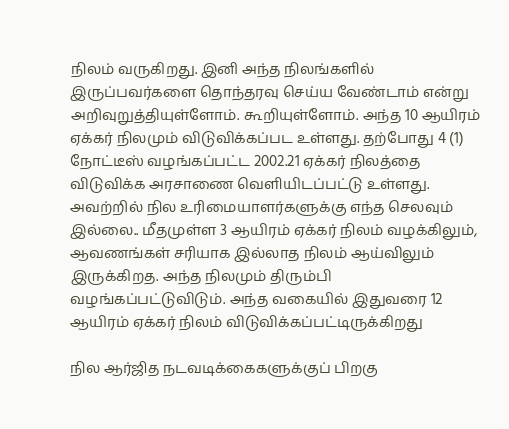நிலம் வருகிறது. இனி அந்த நிலங்களில் இருப்பவர்களை தொந்தரவு செய்ய வேண்டாம் என்று அறிவுறுத்தியுள்ளோம். கூறியுள்ளோம். அந்த 10 ஆயிரம் ஏக்கர் நிலமும் விடுவிக்கப்பட உள்ளது. தற்போது 4 (1) நோட்டீஸ் வழங்கப்பட்ட 2002.21 ஏக்கர் நிலத்தை விடுவிக்க அரசாணை வெளியிடப்பட்டு உள்ளது. அவற்றில் நில உரிமையாளர்களுக்கு எந்த செலவும் இல்லை.. மீதமுள்ள 3 ஆயிரம் ஏக்கர் நிலம் வழக்கிலும், ஆவணங்கள் சரியாக இல்லாத நிலம் ஆய்விலும் இருக்கிறத. அந்த நிலமும் திரும்பி வழங்கப்பட்டுவிடும். அந்த வகையில் இதுவரை 12 ஆயிரம் ஏக்கர் நிலம் விடுவிக்கப்பட்டிருக்கிறது

நில ஆர்ஜித நடவடிக்கைகளுக்குப் பிறகு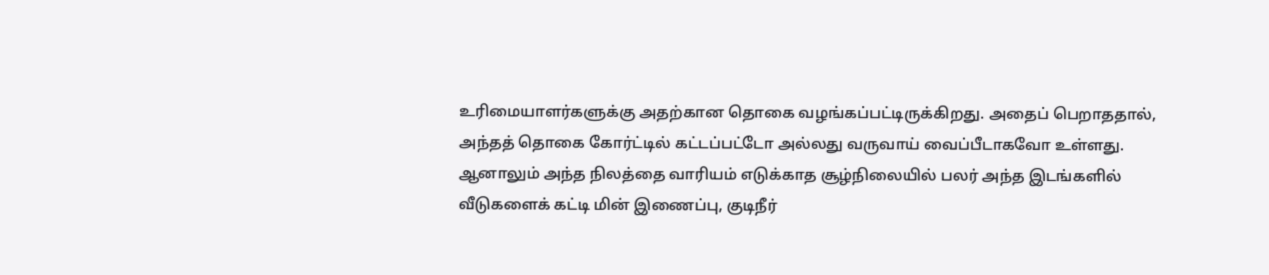உரிமையாளர்களுக்கு அதற்கான தொகை வழங்கப்பட்டிருக்கிறது. அதைப் பெறாததால், அந்தத் தொகை கோர்ட்டில் கட்டப்பட்டோ அல்லது வருவாய் வைப்பீடாகவோ உள்ளது. ஆனாலும் அந்த நிலத்தை வாரியம் எடுக்காத சூழ்நிலையில் பலர் அந்த இடங்களில் வீடுகளைக் கட்டி மின் இணைப்பு, குடிநீர்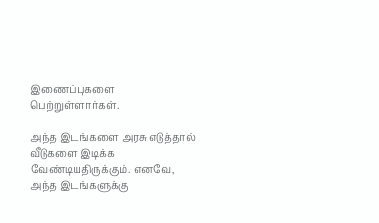இணைப்புகளை பெற்றுள்ளார்கள்.

அந்த இடங்களை அரசு எடுத்தால் வீடுகளை இடிக்க வேண்டியதிருக்கும். எனவே, அந்த இடங்களுக்கு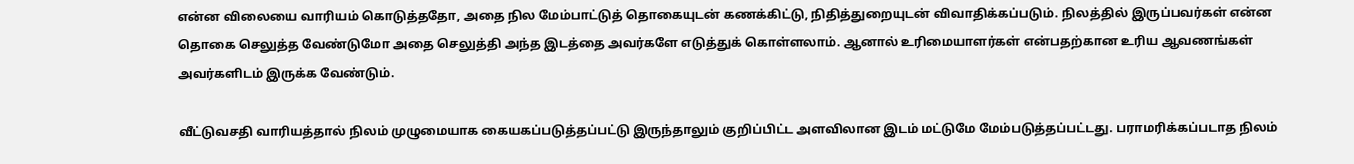என்ன விலையை வாரியம் கொடுத்ததோ, அதை நில மேம்பாட்டுத் தொகையுடன் கணக்கிட்டு, நிதித்துறையுடன் விவாதிக்கப்படும். நிலத்தில் இருப்பவர்கள் என்ன தொகை செலுத்த வேண்டுமோ அதை செலுத்தி அந்த இடத்தை அவர்களே எடுத்துக் கொள்ளலாம். ஆனால் உரிமையாளர்கள் என்பதற்கான உரிய ஆவணங்கள் அவர்களிடம் இருக்க வேண்டும்.

வீட்டுவசதி வாரியத்தால் நிலம் முழுமையாக கையகப்படுத்தப்பட்டு இருந்தாலும் குறிப்பிட்ட அளவிலான இடம் மட்டுமே மேம்படுத்தப்பட்டது. பராமரிக்கப்படாத நிலம்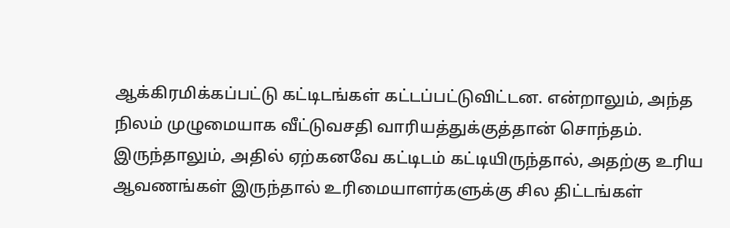ஆக்கிரமிக்கப்பட்டு கட்டிடங்கள் கட்டப்பட்டுவிட்டன. என்றாலும், அந்த நிலம் முழுமையாக வீட்டுவசதி வாரியத்துக்குத்தான் சொந்தம். இருந்தாலும், அதில் ஏற்கனவே கட்டிடம் கட்டியிருந்தால், அதற்கு உரிய ஆவணங்கள் இருந்தால் உரிமையாளர்களுக்கு சில திட்டங்கள்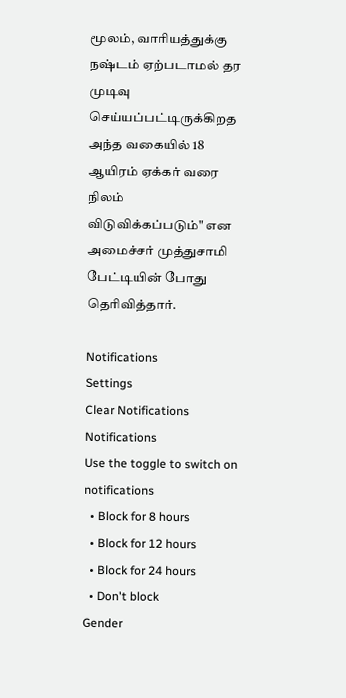மூலம், வாரியத்துக்கு நஷ்டம் ஏற்படாமல் தர முடிவு செய்யப்பட்டிருக்கிறத அந்த வகையில் 18 ஆயிரம் ஏக்கர் வரை நிலம் விடுவிக்கப்படும்" என அமைச்சர் முத்துசாமி பேட்டியின் போது தெரிவித்தார்.

Notifications
Settings
Clear Notifications
Notifications
Use the toggle to switch on notifications
  • Block for 8 hours
  • Block for 12 hours
  • Block for 24 hours
  • Don't block
Gender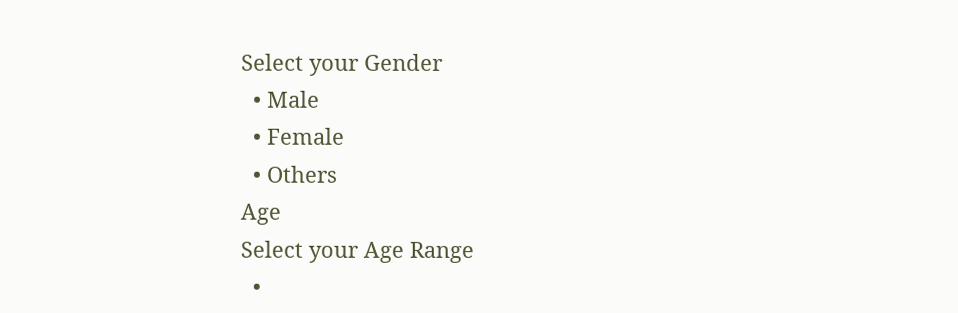Select your Gender
  • Male
  • Female
  • Others
Age
Select your Age Range
  •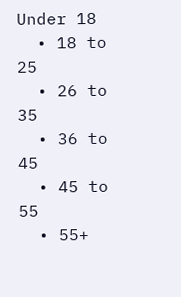Under 18
  • 18 to 25
  • 26 to 35
  • 36 to 45
  • 45 to 55
  • 55+